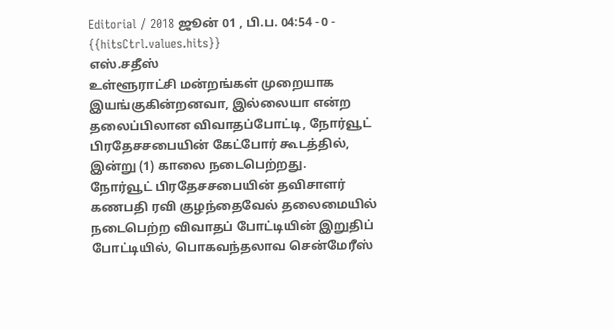Editorial / 2018 ஜூன் 01 , பி.ப. 04:54 - 0 - {{hitsCtrl.values.hits}}
எஸ்.சதீஸ்
உள்ளூராட்சி மன்றங்கள் முறையாக இயங்குகின்றனவா, இல்லையா என்ற தலைப்பிலான விவாதப்போட்டி, நோர்வூட் பிரதேசசபையின் கேட்போர் கூடத்தில், இன்று (1) காலை நடைபெற்றது.
நோர்வூட் பிரதேசசபையின் தவிசாளர் கணபதி ரவி குழந்தைவேல் தலைமையில் நடைபெற்ற விவாதப் போட்டியின் இறுதிப் போட்டியில், பொகவந்தலாவ சென்மேரீஸ்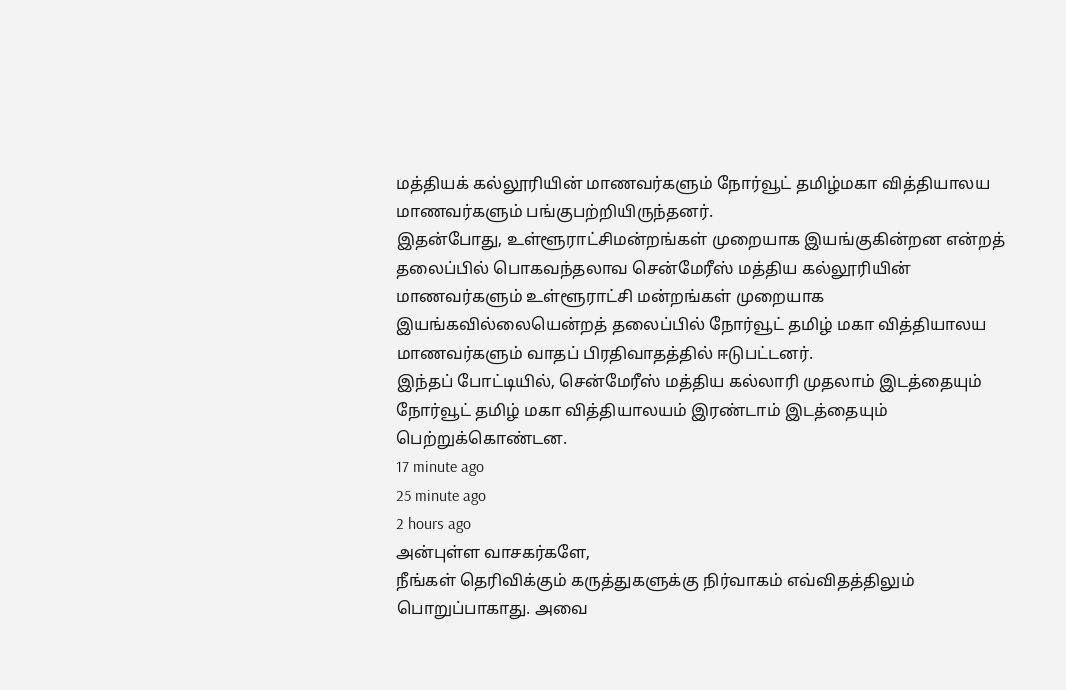மத்தியக் கல்லூரியின் மாணவர்களும் நோர்வூட் தமிழ்மகா வித்தியாலய மாணவர்களும் பங்குபற்றியிருந்தனர்.
இதன்போது, உள்ளூராட்சிமன்றங்கள் முறையாக இயங்குகின்றன என்றத் தலைப்பில் பொகவந்தலாவ சென்மேரீஸ் மத்திய கல்லூரியின் மாணவர்களும் உள்ளூராட்சி மன்றங்கள் முறையாக இயங்கவில்லையென்றத் தலைப்பில் நோர்வூட் தமிழ் மகா வித்தியாலய மாணவர்களும் வாதப் பிரதிவாதத்தில் ஈடுபட்டனர்.
இந்தப் போட்டியில், சென்மேரீஸ் மத்திய கல்லாரி முதலாம் இடத்தையும் நோர்வூட் தமிழ் மகா வித்தியாலயம் இரண்டாம் இடத்தையும் பெற்றுக்கொண்டன.
17 minute ago
25 minute ago
2 hours ago
அன்புள்ள வாசகர்களே,
நீங்கள் தெரிவிக்கும் கருத்துகளுக்கு நிர்வாகம் எவ்விதத்திலும் பொறுப்பாகாது. அவை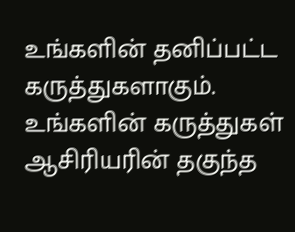உங்களின் தனிப்பட்ட கருத்துகளாகும். உங்களின் கருத்துகள் ஆசிரியரின் தகுந்த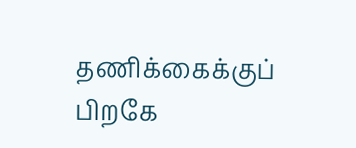தணிக்கைக்குப் பிறகே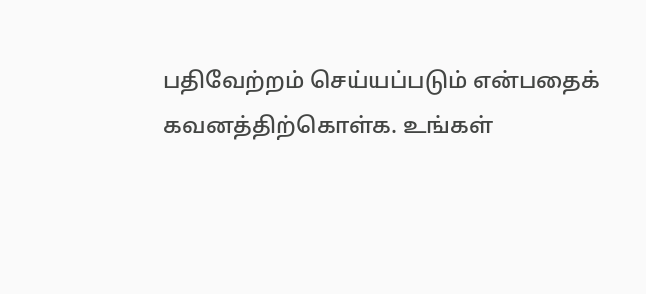பதிவேற்றம் செய்யப்படும் என்பதைக் கவனத்திற்கொள்க. உங்கள்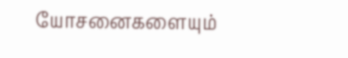யோசனைகளையும்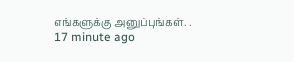எங்களுக்கு அனுப்புங்கள். .
17 minute ago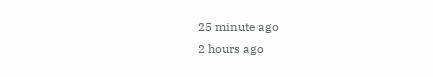25 minute ago
2 hours ago